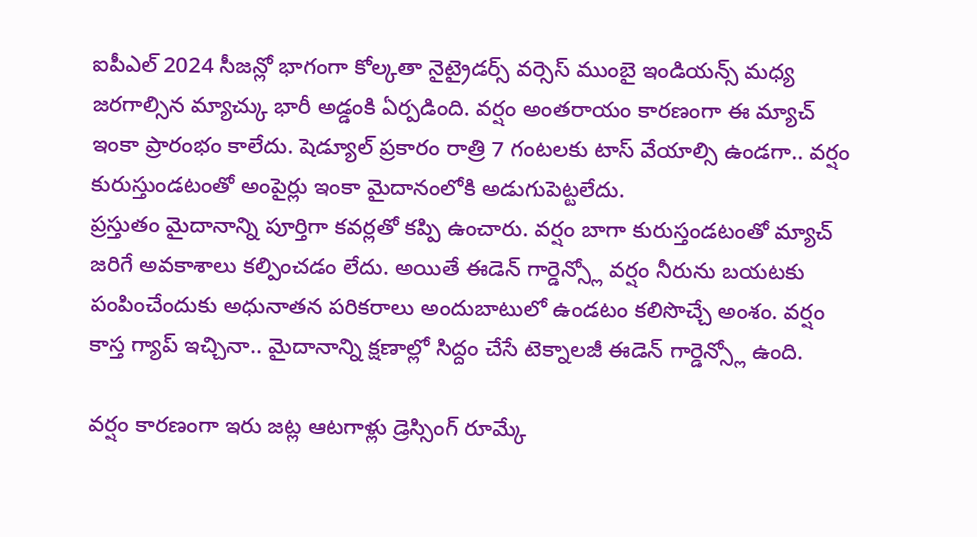ఐపీఎల్ 2024 సీజన్లో భాగంగా కోల్కతా నైట్రైడర్స్ వర్సెస్ ముంబై ఇండియన్స్ మధ్య జరగాల్సిన మ్యాచ్కు భారీ అడ్డంకి ఏర్పడింది. వర్షం అంతరాయం కారణంగా ఈ మ్యాచ్ ఇంకా ప్రారంభం కాలేదు. షెడ్యూల్ ప్రకారం రాత్రి 7 గంటలకు టాస్ వేయాల్సి ఉండగా.. వర్షం కురుస్తుండటంతో అంపైర్లు ఇంకా మైదానంలోకి అడుగుపెట్టలేదు.
ప్రస్తుతం మైదానాన్ని పూర్తిగా కవర్లతో కప్పి ఉంచారు. వర్షం బాగా కురుస్తండటంతో మ్యాచ్ జరిగే అవకాశాలు కల్పించడం లేదు. అయితే ఈడెన్ గార్డెన్స్లో వర్షం నీరును బయటకు పంపించేందుకు అధునాతన పరికరాలు అందుబాటులో ఉండటం కలిసొచ్చే అంశం. వర్షం కాస్త గ్యాప్ ఇచ్చినా.. మైదానాన్ని క్షణాల్లో సిద్దం చేసే టెక్నాలజీ ఈడెన్ గార్డెన్స్లో ఉంది.

వర్షం కారణంగా ఇరు జట్ల ఆటగాళ్లు డ్రెస్సింగ్ రూమ్కే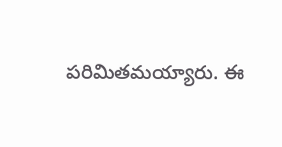పరిమితమయ్యారు. ఈ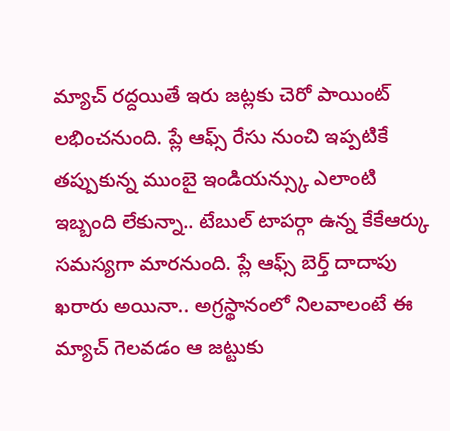మ్యాచ్ రద్దయితే ఇరు జట్లకు చెరో పాయింట్ లభించనుంది. ప్లే ఆఫ్స్ రేసు నుంచి ఇప్పటికే తప్పుకున్న ముంబై ఇండియన్స్కు ఎలాంటి ఇబ్బంది లేకున్నా.. టేబుల్ టాపర్గా ఉన్న కేకేఆర్కు సమస్యగా మారనుంది. ప్లే ఆఫ్స్ బెర్త్ దాదాపు ఖరారు అయినా.. అగ్రస్థానంలో నిలవాలంటే ఈ మ్యాచ్ గెలవడం ఆ జట్టుకు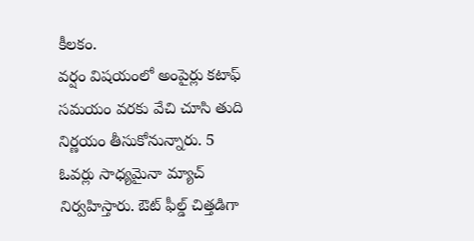కీలకం.
వర్షం విషయంలో అంపైర్లు కటాఫ్ సమయం వరకు వేచి చూసి తుది నిర్ణయం తీసుకోనున్నారు. 5 ఓవర్లు సాధ్యమైనా మ్యాచ్ నిర్వహిస్తారు. ఔట్ ఫీల్డ్ చిత్తడిగా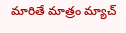మారితే మాత్రం మ్యాచ్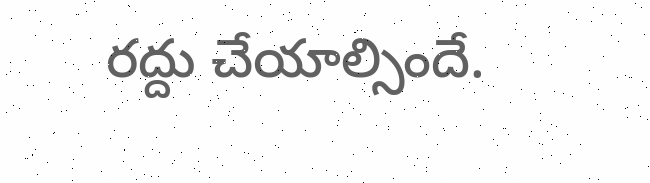రద్దు చేయాల్సిందే.